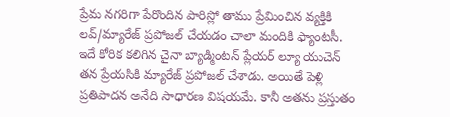ప్రేమ నగరిగా పేరొందిన పారిస్లో తాము ప్రేమించిన వ్యక్తికి లవ్/మ్యారేజ్ ప్రపోజల్ చేయడం చాలా మందికి ఫ్యాంటసీ. ఇదే కోరిక కలిగిన చైనా బ్యాడ్మింటన్ ప్లేయర్ ల్యూ యుచెన్ తన ప్రేయసికి మ్యారేజ్ ప్రపోజల్ చేశాడు. అయితే పెళ్లి ప్రతిపాదన అనేది సాధారణ విషయమే. కానీ అతను ప్రస్తుతం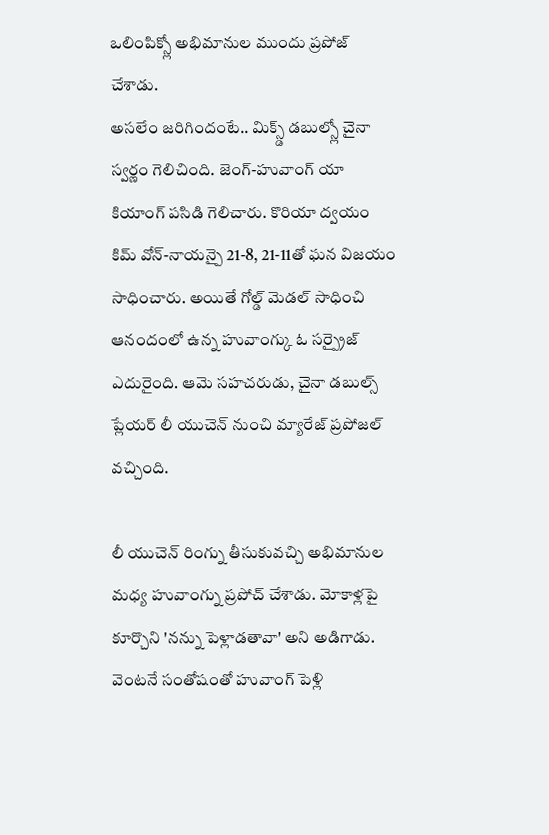ఒలింపిక్స్లో అభిమానుల ముందు ప్రపోజ్ చేశాడు.
అసలేం జరిగిందంటే.. మిక్స్డ్ డబుల్స్లో చైనా స్వర్ణం గెలిచింది. జెంగ్-హువాంగ్ యా కియాంగ్ పసిడి గెలిచారు. కొరియా ద్వయం కిమ్ వోన్-నాయన్పై 21-8, 21-11తో ఘన విజయం సాధించారు. అయితే గోల్డ్ మెడల్ సాధించి ఆనందంలో ఉన్న హువాంగ్కు ఓ సర్ప్రైజ్ ఎదురైంది. ఆమె సహచరుడు, చైనా డబుల్స్ ప్లేయర్ లీ యుచెన్ నుంచి మ్యారేజ్ ప్రపోజల్ వచ్చింది.

లీ యుచెన్ రింగ్ను తీసుకువచ్చి అభిమానుల మధ్య హువాంగ్ను ప్రపోచ్ చేశాడు. మోకాళ్లపై కూర్చొని 'నన్ను పెళ్లాడతావా' అని అడిగాడు. వెంటనే సంతోషంతో హువాంగ్ పెళ్లి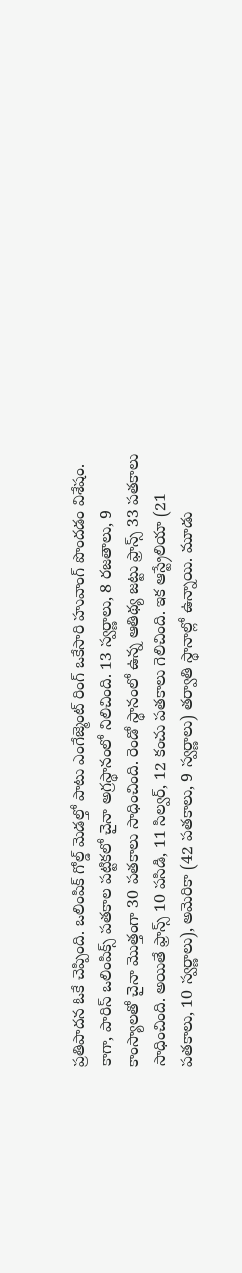ప్రతిపాదన ఓకే చెప్పింది. ఒలింపిక్ గోల్డ్ మెడల్తో పాటు ఎంగేజ్మెంట్ రింగ్ ఒకేసారి హువాంగ్ పొందడం విశేషం.
కాగా, పారిస్ ఒలింపిక్స్ పతకాల పట్టికలో చైనా అగ్రస్థానంలో నిలిచింది. 13 స్వర్ణాలు, 8 రజతాలు, 9 కాంస్యాలతో చైనా మొత్తంగా 30 పతకాలు సాధించింది. రెండో స్థానంలో ఉన్న ఆతిథ్య జట్టు ఫ్రాన్స్ 33 పతకాలు సాధించింది. అయితే ఫ్రాన్స్ 10 పసిడి, 11 సిల్వర్, 12 కంచు పతకాలు గెలిచింది. ఇక ఆస్ట్రేలియా (21 పతకాలు, 10 స్వర్ణాలు), అమెరికా (42 పతకాలు, 9 స్వర్ణాలు) తర్వాతి స్థానాల్లో ఉన్నాయి. మూడు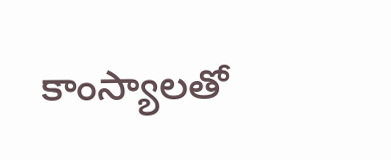కాంస్యాలతో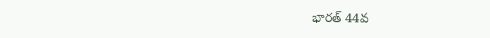భారత్ 44వ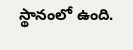స్థానంలో ఉంది.